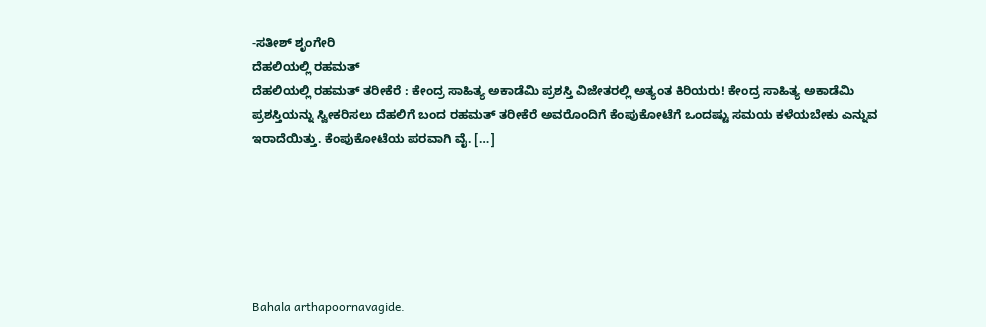-ಸತೀಶ್ ಶೃಂಗೇರಿ
ದೆಹಲಿಯಲ್ಲಿ ರಹಮತ್
ದೆಹಲಿಯಲ್ಲಿ ರಹಮತ್ ತರೀಕೆರೆ : ಕೇಂದ್ರ ಸಾಹಿತ್ಯ ಅಕಾಡೆಮಿ ಪ್ರಶಸ್ತಿ ವಿಜೇತರಲ್ಲಿ ಅತ್ಯಂತ ಕಿರಿಯರು! ಕೇಂದ್ರ ಸಾಹಿತ್ಯ ಅಕಾಡೆಮಿ ಪ್ರಶಸ್ತಿಯನ್ನು ಸ್ವೀಕರಿಸಲು ದೆಹಲಿಗೆ ಬಂದ ರಹಮತ್ ತರೀಕೆರೆ ಅವರೊಂದಿಗೆ ಕೆಂಪುಕೋಟೆಗೆ ಒಂದಷ್ಟು ಸಮಯ ಕಳೆಯಬೇಕು ಎನ್ನುವ ಇರಾದೆಯಿತ್ತು. ಕೆಂಪುಕೋಟೆಯ ಪರವಾಗಿ ವೈ. […]






Bahala arthapoornavagide.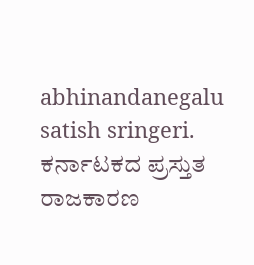abhinandanegalu satish sringeri.
ಕರ್ನಾಟಕದ ಪ್ರಸ್ತುತ ರಾಜಕಾರಣ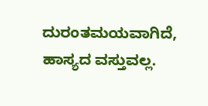ದುರಂತಮಯವಾಗಿದೆ, ಹಾಸ್ಯದ ವಸ್ತುವಲ್ಲ.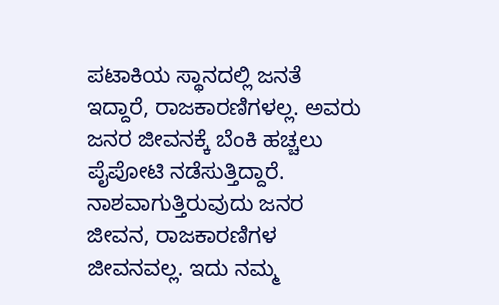ಪಟಾಕಿಯ ಸ್ಥಾನದಲ್ಲಿ ಜನತೆ ಇದ್ದಾರೆ, ರಾಜಕಾರಣಿಗಳಲ್ಲ. ಅವರು ಜನರ ಜೀವನಕ್ಕೆ ಬೆಂಕಿ ಹಚ್ಚಲು ಪೈಪೋಟಿ ನಡೆಸುತ್ತಿದ್ದಾರೆ. ನಾಶವಾಗುತ್ತಿರುವುದು ಜನರ ಜೀವನ, ರಾಜಕಾರಣಿಗಳ ಜೀವನವಲ್ಲ. ಇದು ನಮ್ಮ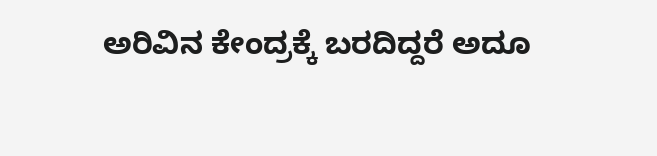ಅರಿವಿನ ಕೇಂದ್ರಕ್ಕೆ ಬರದಿದ್ದರೆ ಅದೂ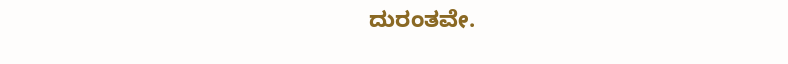ದುರಂತವೇ.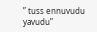” tuss ennuvudu yavudu”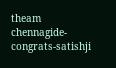theam chennagide-
congrats-satishji